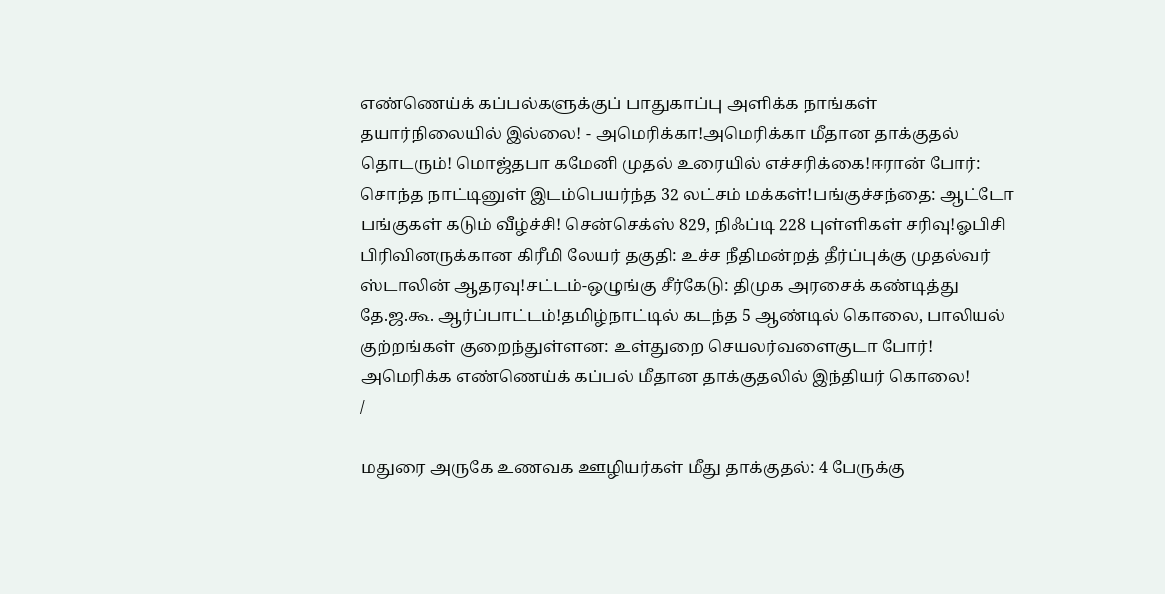எண்ணெய்க் கப்பல்களுக்குப் பாதுகாப்பு அளிக்க நாங்கள் தயார்நிலையில் இல்லை! - அமெரிக்கா!அமெரிக்கா மீதான தாக்குதல் தொடரும்! மொஜ்தபா கமேனி முதல் உரையில் எச்சரிக்கை!ஈரான் போர்: சொந்த நாட்டினுள் இடம்பெயர்ந்த 32 லட்சம் மக்கள்!பங்குச்சந்தை: ஆட்டோ பங்குகள் கடும் வீழ்ச்சி! சென்செக்ஸ் 829, நிஃப்டி 228 புள்ளிகள் சரிவு!ஓபிசி பிரிவினருக்கான கிரீமி லேயர் தகுதி: உச்ச நீதிமன்றத் தீர்ப்புக்கு முதல்வர் ஸ்டாலின் ஆதரவு!சட்டம்-ஒழுங்கு சீர்கேடு: திமுக அரசைக் கண்டித்து தே.ஜ.கூ. ஆர்ப்பாட்டம்!தமிழ்நாட்டில் கடந்த 5 ஆண்டில் கொலை, பாலியல் குற்றங்கள் குறைந்துள்ளன: உள்துறை செயலர்வளைகுடா போர்! அமெரிக்க எண்ணெய்க் கப்பல் மீதான தாக்குதலில் இந்தியர் கொலை!
/

மதுரை அருகே உணவக ஊழியர்கள் மீது தாக்குதல்: 4 பேருக்கு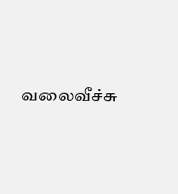வலைவீச்சு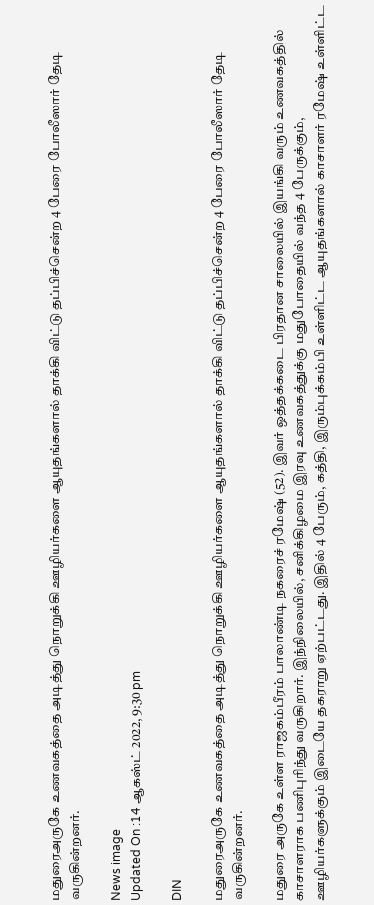மதுரைஅருகே உணவகத்தை அடித்து நொறுக்கி ஊழியர்களை ஆயுதங்களால் தாக்கி விட்டு தப்பிச்சென்ற 4 பேரை போலீஸார் தேடி வருகின்றனர்.

News image
Updated On :14 ஆகஸ்ட் 2022, 9:30 pm

DIN

மதுரைஅருகே உணவகத்தை அடித்து நொறுக்கி ஊழியர்களை ஆயுதங்களால் தாக்கி விட்டு தப்பிச்சென்ற 4 பேரை போலீஸார் தேடி வருகின்றனர்.

மதுரை அருகே உள்ள ராஜகம்பீரம் பாலாண்டி நகரைச் ரமேஷ் (52). இவர் ஒத்தக்கடை பிரதான சாலையில் இயங்கி வரும் உணவகத்தில் காசாளராக பணிபுரிந்து வருகிறார். இந்நிலையில், சனிக்கிழமை இரவு உணவகத்துக்கு மதுபோதையில் வந்த 4 பேருக்கும், ஊழியர்களுக்கும் இடையே தகராறு ஏற்பட்டது. இதில் 4 பேரும், கத்தி, இரும்புக்கம்பி உள்ளிட்ட ஆயுதங்களால் காசாளர் ரமேஷ் உள்ளிட்ட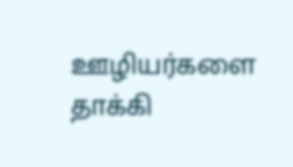ஊழியர்களை தாக்கி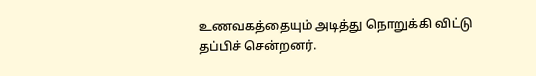உணவகத்தையும் அடித்து நொறுக்கி விட்டு தப்பிச் சென்றனர்.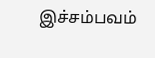இச்சம்பவம்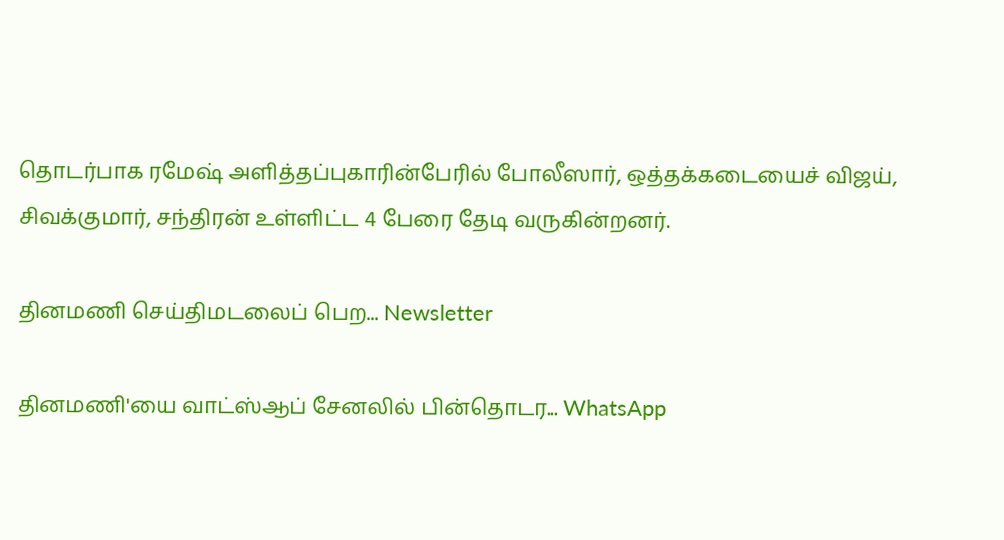தொடர்பாக ரமேஷ் அளித்தப்புகாரின்பேரில் போலீஸார், ஒத்தக்கடையைச் விஜய், சிவக்குமார், சந்திரன் உள்ளிட்ட 4 பேரை தேடி வருகின்றனர்.

தினமணி செய்திமடலைப் பெற... Newsletter

தினமணி'யை வாட்ஸ்ஆப் சேனலில் பின்தொடர... WhatsApp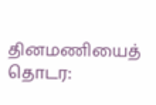தினமணியைத் தொடர: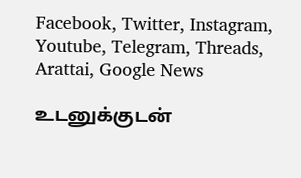Facebook, Twitter, Instagram, Youtube, Telegram, Threads, Arattai, Google News

உடனுக்குடன்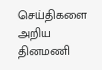செய்திகளை அறிய தினமணி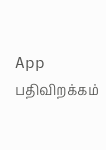App பதிவிறக்கம்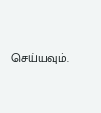செய்யவும்.